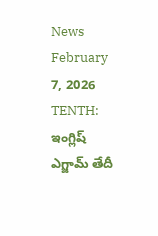News February 7, 2026
TENTH: ఇంగ్లిష్ ఎగ్జామ్ తేదీ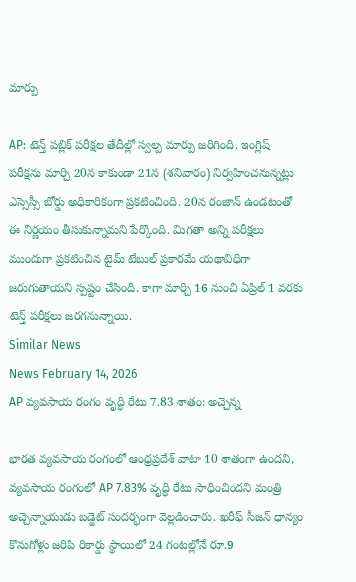మార్పు

AP: టెన్త్ పబ్లిక్ పరీక్షల తేదీల్లో స్వల్ప మార్పు జరిగింది. ఇంగ్లిష్ పరీక్షను మార్చి 20న కాకుండా 21న (శనివారం) నిర్వహించనున్నట్లు ఎస్సెస్సీ బోర్డు అధికారికంగా ప్రకటించింది. 20న రంజాన్ ఉండటంతో ఈ నిర్ణయం తీసుకున్నామని పేర్కొంది. మిగతా అన్ని పరీక్షలు ముందుగా ప్రకటించిన టైమ్ టేబుల్ ప్రకారమే యథావిధిగా జరుగుతాయని స్పష్టం చేసింది. కాగా మార్చి 16 నుంచి ఏప్రిల్ 1 వరకు టెన్త్ పరీక్షలు జరగనున్నాయి.
Similar News
News February 14, 2026
AP వ్యవసాయ రంగం వృద్ధి రేటు 7.83 శాతం: అచ్చెన్న

భారత వ్యవసాయ రంగంలో ఆంధ్రప్రదేశ్ వాటా 10 శాతంగా ఉందని, వ్యవసాయ రంగంలో AP 7.83% వృద్ధి రేటు సాధించిందని మంత్రి అచ్చెన్నాయుడు బడ్జెట్ సందర్భంగా వెల్లడించారు. ఖరీఫ్ సీజన్ ధాన్యం కొనుగోళ్లు జరిపి రికార్డు స్థాయిలో 24 గంటల్లోనే రూ.9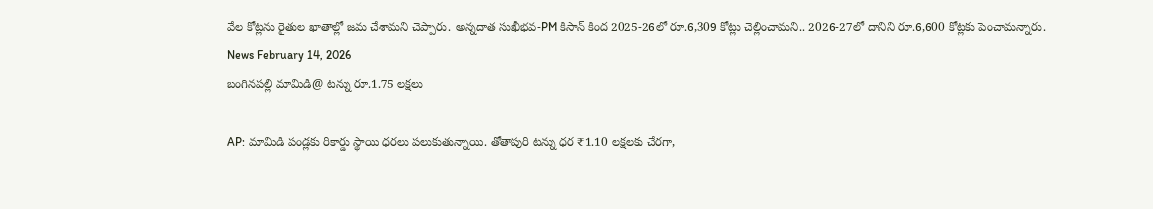వేల కోట్లను రైతుల ఖాతాల్లో జమ చేశామని చెప్పారు. అన్నదాత సుఖీభవ-PM కిసాన్ కింద 2025-26లో రూ.6,309 కోట్లు చెల్లించామని.. 2026-27లో దానిని రూ.6,600 కోట్లకు పెంచామన్నారు.
News February 14, 2026
బంగినపల్లి మామిడి@ టన్ను రూ.1.75 లక్షలు

AP: మామిడి పండ్లకు రికార్డు స్థాయి ధరలు పలుకుతున్నాయి. తోతాపురి టన్ను ధర ₹1.10 లక్షలకు చేరగా,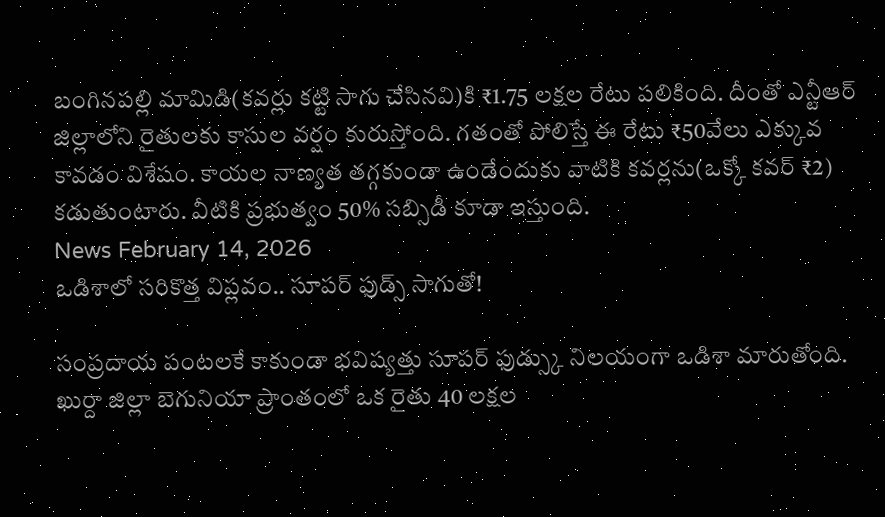బంగినపల్లి మామిడి(కవర్లు కట్టి సాగు చేసినవి)కి ₹1.75 లక్షల రేటు పలికింది. దీంతో ఎన్టీఆర్ జిల్లాలోని రైతులకు కాసుల వర్షం కురుస్తోంది. గతంతో పోలిస్తే ఈ రేటు ₹50వేలు ఎక్కువ కావడం విశేషం. కాయల నాణ్యత తగ్గకుండా ఉండేందుకు వాటికి కవర్లను(ఒక్కో కవర్ ₹2) కడుతుంటారు. వీటికి ప్రభుత్వం 50% సబ్సిడీ కూడా ఇస్తుంది.
News February 14, 2026
ఒడిశాలో సరికొత్త విప్లవం.. సూపర్ ఫుడ్స్ సాగుతో!

సంప్రదాయ పంటలకే కాకుండా భవిష్యత్తు సూపర్ ఫుడ్స్కు నిలయంగా ఒడిశా మారుతోంది. ఖుర్దా జిల్లా బెగునియా ప్రాంతంలో ఒక రైతు 40 లక్షల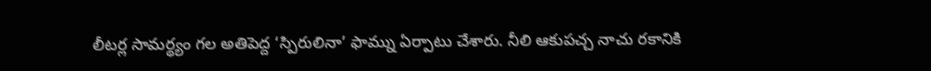లీటర్ల సామర్థ్యం గల అతిపెద్ద ‘స్పిరులినా’ ఫామ్ను ఏర్పాటు చేశారు. నీలి ఆకుపచ్చ నాచు రకానికి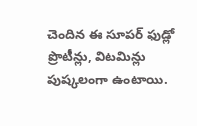చెందిన ఈ సూపర్ ఫుడ్లో ప్రొటీన్లు, విటమిన్లు పుష్కలంగా ఉంటాయి.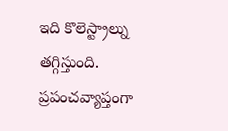ఇది కొలెస్ట్రాల్ను తగ్గిస్తుంది. ప్రపంచవ్యాప్తంగా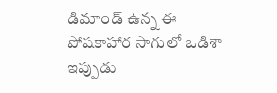డిమాండ్ ఉన్న ఈ పోషకాహార సాగులో ఒడిశా ఇప్పుడు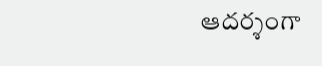ఆదర్శంగా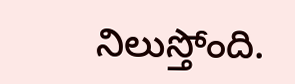నిలుస్తోంది.